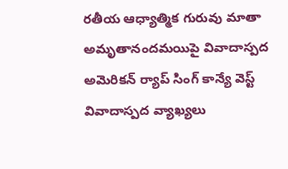రతీయ ఆధ్యాత్మిక గురువు మాతా అమృతానందమయిపై వివాదాస్పద అమెరికన్ ర్యాప్ సింగ్ కాన్యే వెస్ట్ వివాదాస్పద వ్యాఖ్యలు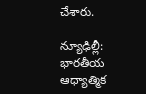చేశారు.

న్యూఢిల్లీ: భారతీయ ఆధ్యాత్మిక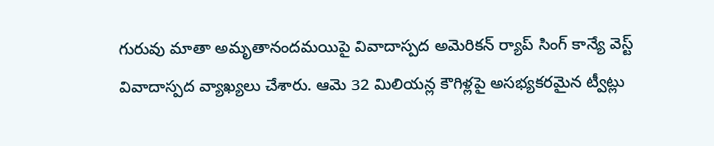గురువు మాతా అమృతానందమయిపై వివాదాస్పద అమెరికన్ ర్యాప్ సింగ్ కాన్యే వెస్ట్ వివాదాస్పద వ్యాఖ్యలు చేశారు. ఆమె 32 మిలియన్ల కౌగిళ్లపై అసభ్యకరమైన ట్వీట్లు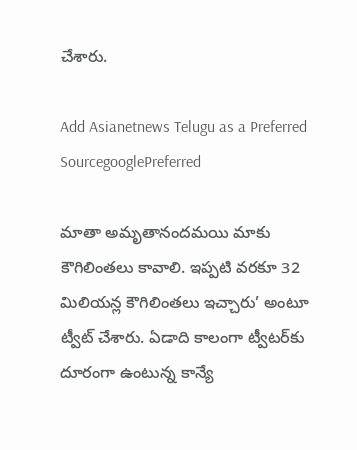చేశారు.

Add Asianetnews Telugu as a Preferred SourcegooglePreferred

మాతా అమృతానందమయి మాకు కౌగిలింతలు కావాలి. ఇప్పటి వరకూ 32 మిలియన్ల కౌగిలింతలు ఇచ్చారు’ అంటూ ట్వీట్‌ చేశారు. ఏడాది కాలంగా ట్వీటర్‌కు దూరంగా ఉంటున్న కాన్యే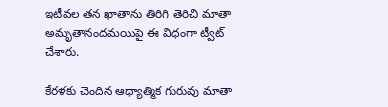ఇటీవల తన ఖాతాను తిరిగి తెరిచి మాతా అమృతానందమయిపై ఈ విధంగా ట్వీట్‌ చేశారు.

కేరళకు చెందిన ఆధ్యాత్మిక గురువు మాతా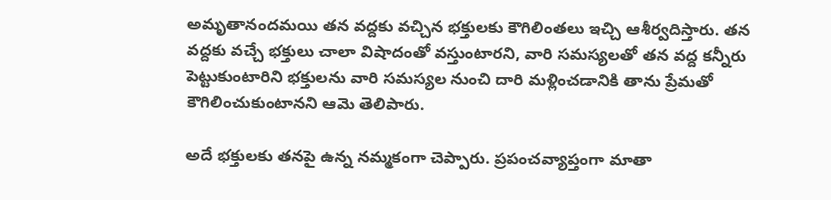అమృతానందమయి తన వద్దకు వచ్చిన భక్తులకు కౌగిలింతలు ఇచ్చి ఆశీర్వదిస్తారు. తన వద్దకు వచ్చే భక్తులు చాలా విషాదంతో వస్తుంటారని, వారి సమస్యలతో తన వద్ద కన్నీరు పెట్టుకుంటారిని భక్తులను వారి సమస్యల నుంచి దారి మళ్లించడానికి తాను ప్రేమతో కౌగిలించుకుంటానని ఆమె తెలిపారు.

అదే భక్తులకు తనపై ఉన్న నమ్మకంగా చెప్పారు. ప్రపంచవ్యాప్తంగా మాతా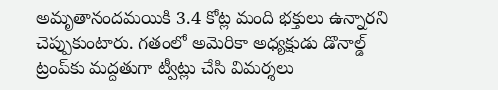అమృతానందమయికి 3.4 కోట్ల మంది భక్తులు ఉన్నారని చెప్పుకుంటారు. గతంలో అమెరికా అధ్యక్షుడు డొనాల్డ్‌ ట్రంప్‌కు మద్దతుగా ట్వీట్లు చేసి విమర్శలు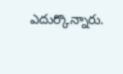ఎదుర్కొన్నారు.